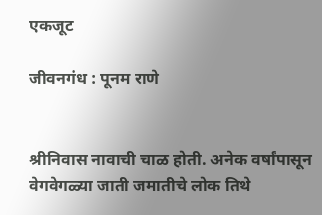एकजूट

जीवनगंध : पूनम राणे


श्रीनिवास नावाची चाळ होती. अनेक वर्षांपासून वेगवेगळ्या जाती जमातीचे लोक तिथे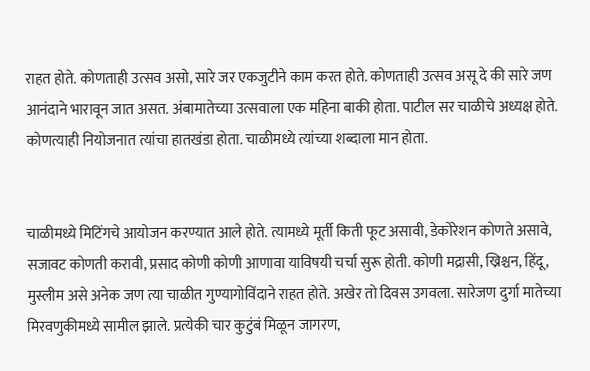राहत होते. कोणताही उत्सव असो, सारे जर एकजुटीने काम करत होते. कोणताही उत्सव असू दे की सारे जण आनंदाने भारावून जात असत. अंबामातेच्या उत्सवाला एक महिना बाकी होता. पाटील सर चाळीचे अध्यक्ष होते. कोणत्याही नियोजनात त्यांचा हातखंडा होता. चाळीमध्ये त्यांच्या शब्दाला मान होता.


चाळीमध्ये मिटिंगचे आयोजन करण्यात आले होते. त्यामध्ये मूर्ती किती फूट असावी, डेकोरेशन कोणते असावे, सजावट कोणती करावी, प्रसाद कोणी कोणी आणावा याविषयी चर्चा सुरू होती. कोणी मद्रासी, ख्रिश्चन, हिंदू, मुस्लीम असे अनेक जण त्या चाळीत गुण्यागोविंदाने राहत होते. अखेर तो दिवस उगवला. सारेजण दुर्गा मातेच्या मिरवणुकीमध्ये सामील झाले. प्रत्येकी चार कुटुंबं मिळून जागरण,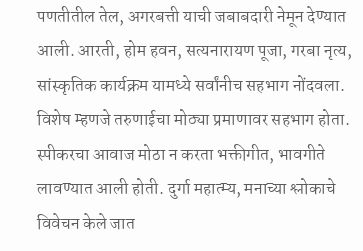पणतीतील तेल, अगरबत्ती याची जबाबदारी नेमून देण्यात आली. आरती, होम हवन, सत्यनारायण पूजा, गरबा नृत्य, सांस्कृतिक कार्यक्रम यामध्ये सर्वांनीच सहभाग नोंदवला. विशेष म्हणजे तरुणाईचा मोठ्या प्रमाणावर सहभाग होता. स्पीकरचा आवाज मोठा न करता भक्तीगीत, भावगीते लावण्यात आली होती. दुर्गा महात्म्य, मनाच्या श्लोकाचे विवेचन केले जात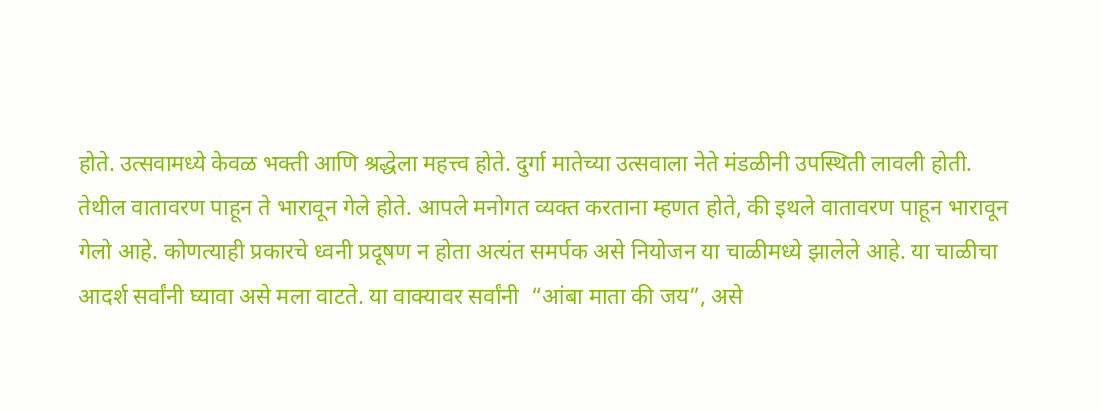होते. उत्सवामध्ये केवळ भक्ती आणि श्रद्धेला महत्त्व होते. दुर्गा मातेच्या उत्सवाला नेते मंडळीनी उपस्थिती लावली होती. तेथील वातावरण पाहून ते भारावून गेले होते. आपले मनोगत व्यक्त करताना म्हणत होते, की इथले वातावरण पाहून भारावून गेलो आहे. कोणत्याही प्रकारचे ध्वनी प्रदूषण न होता अत्यंत समर्पक असे नियोजन या चाळीमध्ये झालेले आहे. या चाळीचा आदर्श सर्वांनी घ्यावा असे मला वाटते. या वाक्यावर सर्वांनी  “आंबा माता की जय”, असे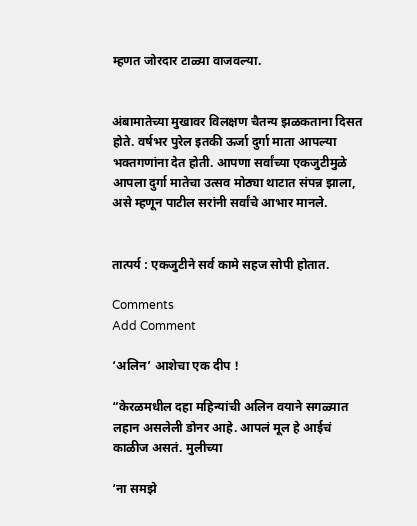म्हणत जोरदार टाळ्या वाजवल्या.


अंबामातेच्या मुखावर विलक्षण चैतन्य झळकताना दिसत होते. वर्षभर पुरेल इतकी ऊर्जा दुर्गा माता आपल्या भक्तगणांना देत होती. आपणा सर्वांच्या एकजुटीमुळे आपला दुर्गा मातेचा उत्सव मोठ्या थाटात संपन्न झाला, असे म्हणून पाटील सरांनी सर्वांचे आभार मानले.


तात्पर्य : एकजुटीने सर्व कामे सहज सोपी होतात.

Comments
Add Comment

‘अलिन’ आशेचा एक दीप !

“केरळमधील दहा महिन्यांची अलिन वयाने सगळ्यात लहान असलेली डोनर आहे. आपलं मूल हे आईचं काळीज असतं. मुलीच्या

‘ना समझे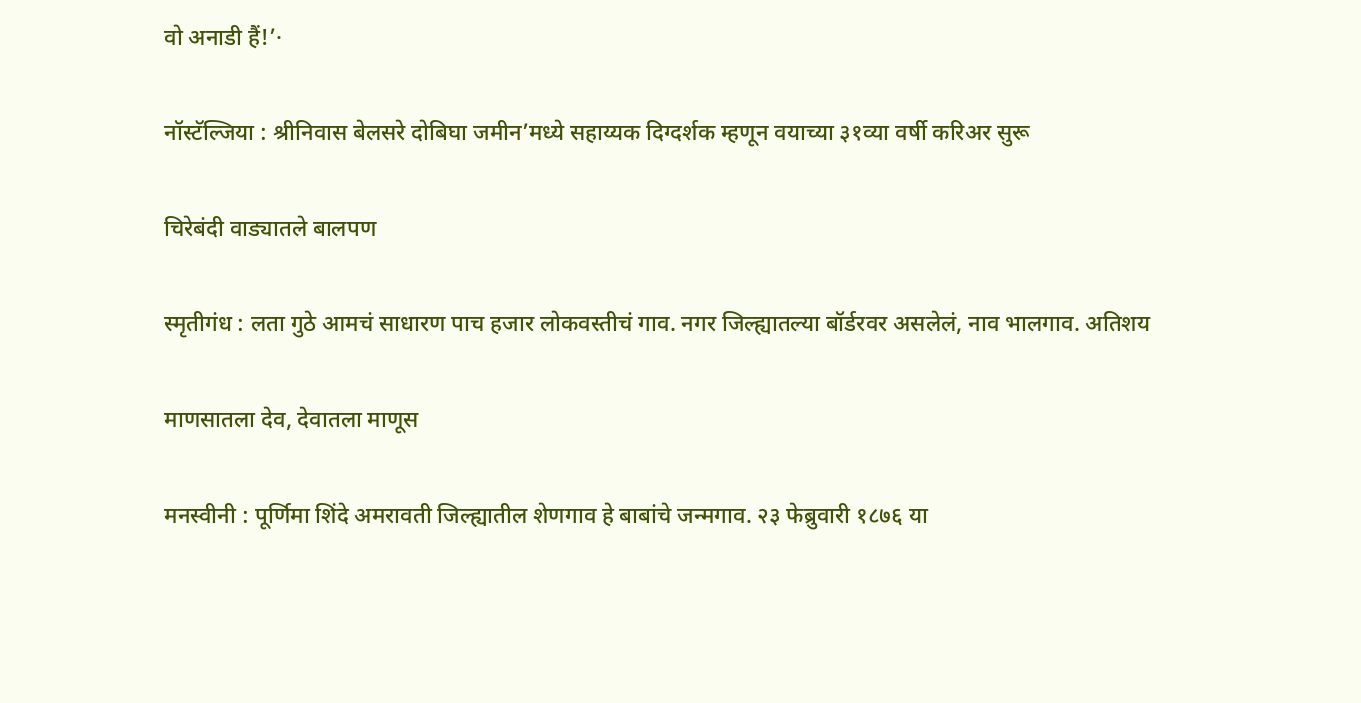वो अनाडी हैं!’·

नॉस्टॅल्जिया : श्रीनिवास बेलसरे दोबिघा जमीन’मध्ये सहाय्यक दिग्दर्शक म्हणून वयाच्या ३१व्या वर्षी करिअर सुरू

चिरेबंदी वाड्यातले बालपण

स्मृतीगंध : लता गुठे आमचं साधारण पाच हजार लोकवस्तीचं गाव. नगर जिल्ह्यातल्या बॉर्डरवर असलेलं, नाव भालगाव. अतिशय

माणसातला देव, देवातला माणूस

मनस्वीनी : पूर्णिमा शिंदे अमरावती जिल्ह्यातील शेणगाव हे बाबांचे जन्मगाव. २३ फेब्रुवारी १८७६ या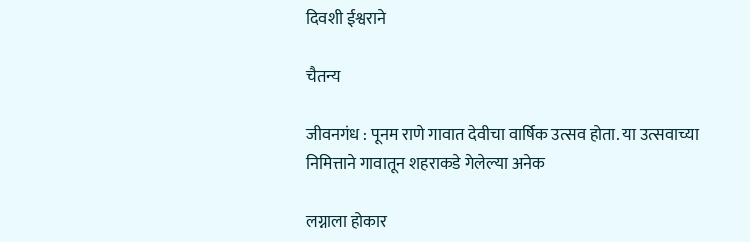दिवशी ईश्वराने

चैतन्य

जीवनगंध : पूनम राणे गावात देवीचा वार्षिक उत्सव होता. या उत्सवाच्या निमित्ताने गावातून शहराकडे गेलेल्या अनेक

लग्नाला होकार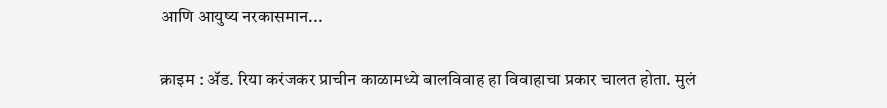आणि आयुष्य नरकासमान...

क्राइम : ॲड. रिया करंजकर प्राचीन काळामध्ये बालविवाह हा विवाहाचा प्रकार चालत होता. मुलं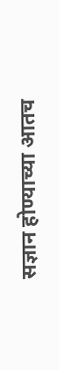सज्ञान होण्याच्या आतच